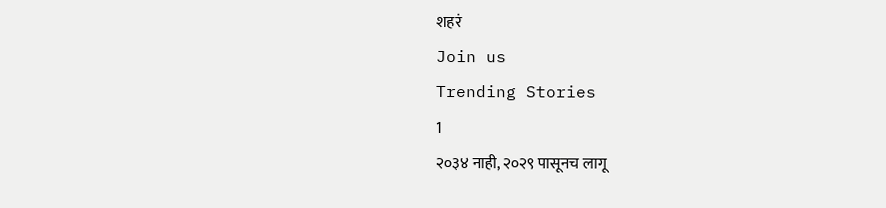शहरं
Join us
Trending Stories
1
२०३४ नाही, २०२९ पासूनच लागू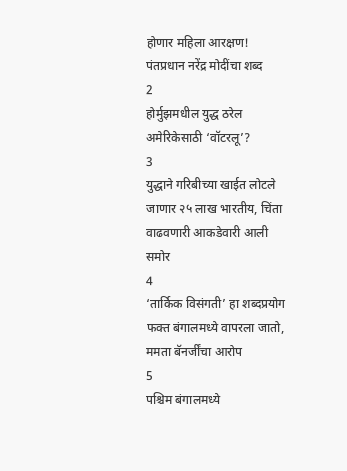होणार महिला आरक्षण! पंतप्रधान नरेंद्र मोदींचा शब्द
2
होर्मुझमधील युद्ध ठरेल अमेरिकेसाठी ‘वॉटरलू’?
3
युद्धाने गरिबीच्या खाईत लोटले जाणार २५ लाख भारतीय, चिंता वाढवणारी आकडेवारी आली समोर
4
‘तार्किक विसंगती’ हा शब्दप्रयोग फक्त बंगालमध्ये वापरला जातो, ममता बॅनर्जींचा आरोप
5
पश्चिम बंगालमध्ये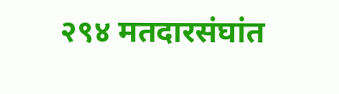२९४ मतदारसंघांत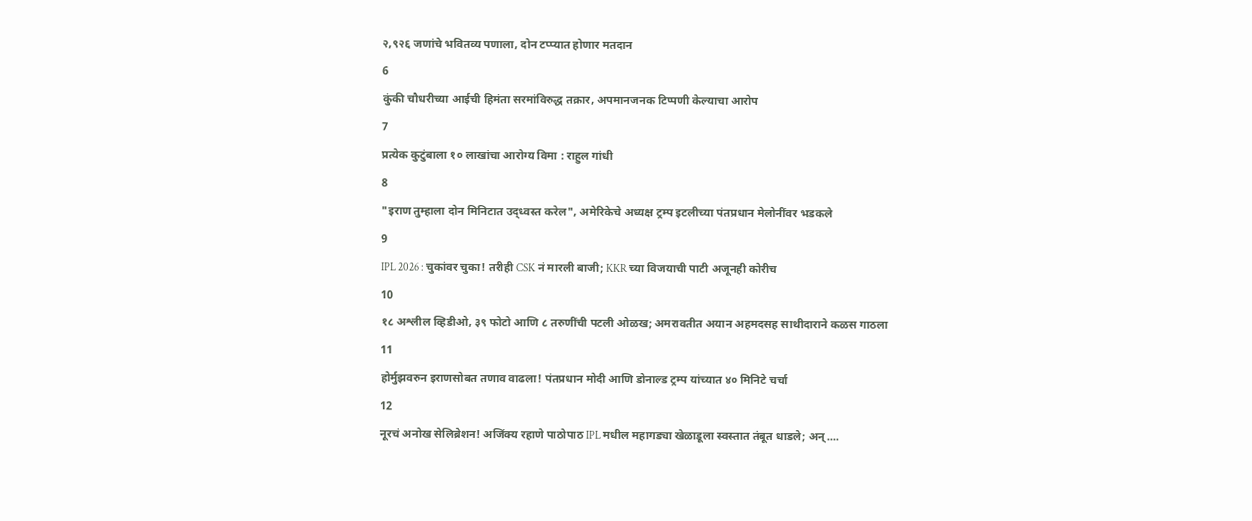२,९२६ जणांचे भवितव्य पणाला, दोन टप्प्यात होणार मतदान
6
कुंकी चौधरीच्या आईची हिमंता सरमांविरुद्ध तक्रार, अपमानजनक टिप्पणी केल्याचा आरोप
7
प्रत्येक कुटुंबाला १० लाखांचा आरोग्य विमा : राहुल गांधी
8
"इराण तुम्हाला दोन मिनिटात उद्ध्वस्त करेल", अमेरिकेचे अध्यक्ष ट्रम्प इटलीच्या पंतप्रधान मेलोनींवर भडकले
9
IPL 2026 : चुकांवर चुका! तरीही CSK नं मारली बाजी; KKR च्या विजयाची पाटी अजूनही कोरीच
10
१८ अश्लील व्हिडीओ, ३९ फोटो आणि ८ तरुणींची पटली ओळख; अमरावतीत अयान अहमदसह साथीदाराने कळस गाठला
11
होर्मुझवरुन इराणसोबत तणाव वाढला! पंतप्रधान मोदी आणि डोनाल्ड ट्रम्प यांच्यात ४० मिनिटे चर्चा
12
नूरचं अनोख सेलिब्रेशन! अजिंक्य रहाणे पाठोपाठ IPL मधील महागड्या खेळाडूला स्वस्तात तंबूत धाडले; अन्....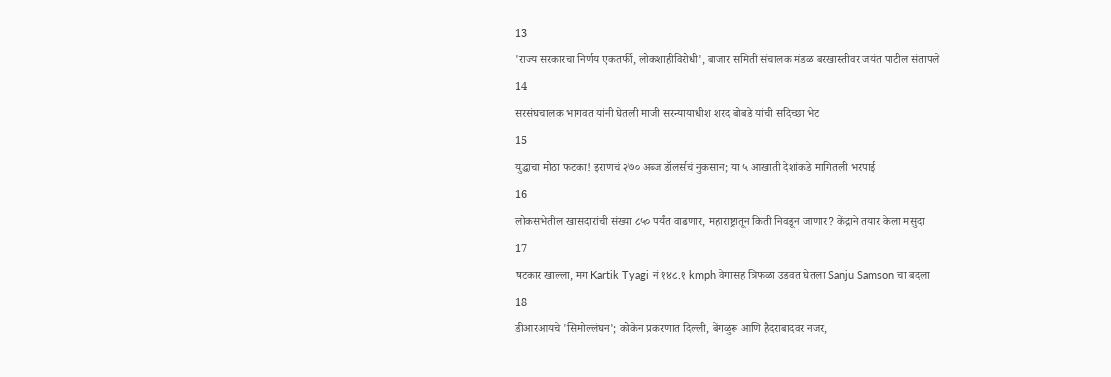13
'राज्य सरकारचा निर्णय एकतर्फी, लोकशाहीविरोधी', बाजार समिती संचालक मंडळ बरखास्तीवर जयंत पाटील संतापले
14
सरसंघचालक भागवत यांनी घेतली माजी सरन्यायाधीश शरद बोबडे यांची सदिच्छा भेट
15
युद्धाचा मोठा फटका! इराणचं २७० अब्ज डॉलर्सचं नुकसान; या ५ आखाती देशांकडे मागितली भरपाई
16
लोकसभेतील खासदारांची संख्या ८५० पर्यंत वाढणार, महाराष्ट्रातून किती निवडून जाणार? केंद्राने तयार केला मसुदा
17
षटकार खाल्ला, मग Kartik Tyagi नं १४८.१ kmph वेगासह त्रिफळा उडवत घेतला Sanju Samson चा बदला
18
डीआरआयचे 'सिमोल्लंघन'; कोकेन प्रकरणात दिल्ली, बेंगळुरू आणि हैदराबादवर नजर,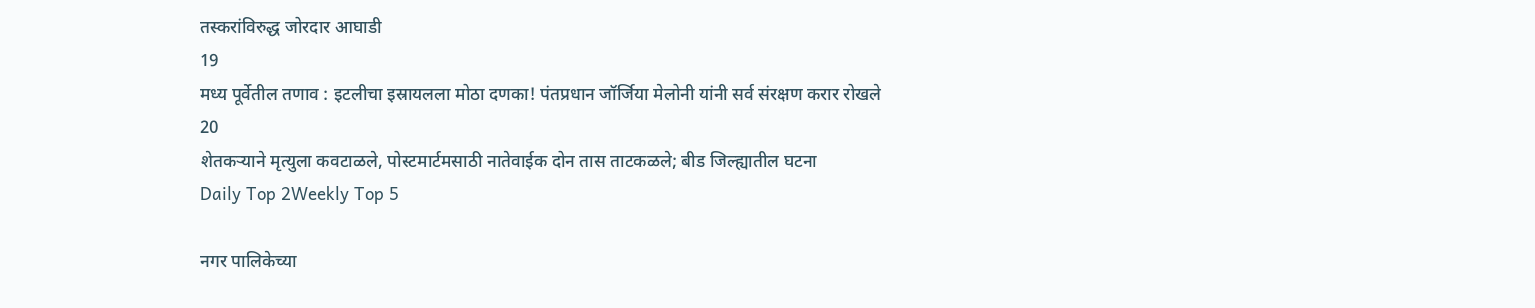तस्करांविरुद्ध जोरदार आघाडी
19
मध्य पूर्वेतील तणाव : इटलीचा इस्रायलला मोठा दणका! पंतप्रधान जॉर्जिया मेलोनी यांनी सर्व संरक्षण करार रोखले
20
शेतकऱ्याने मृत्युला कवटाळले, पोस्टमार्टमसाठी नातेवाईक दोन तास ताटकळले; बीड जिल्ह्यातील घटना
Daily Top 2Weekly Top 5

नगर पालिकेच्या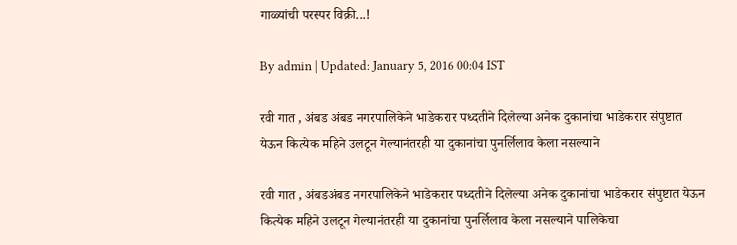गाळ्यांची परस्पर विक्री...!

By admin | Updated: January 5, 2016 00:04 IST

रवी गात , अंबड अंबड नगरपालिकेने भाडेकरार पध्दतीने दिलेल्या अनेक दुकानांचा भाडेकरार संपुष्टात येऊन कित्येक महिने उलटून गेल्यानंतरही या दुकानांचा पुनर्लिलाव केला नसल्याने

रवी गात , अंबडअंबड नगरपालिकेने भाडेकरार पध्दतीने दिलेल्या अनेक दुकानांचा भाडेकरार संपुष्टात येऊन कित्येक महिने उलटून गेल्यानंतरही या दुकानांचा पुनर्लिलाव केला नसल्याने पालिकेचा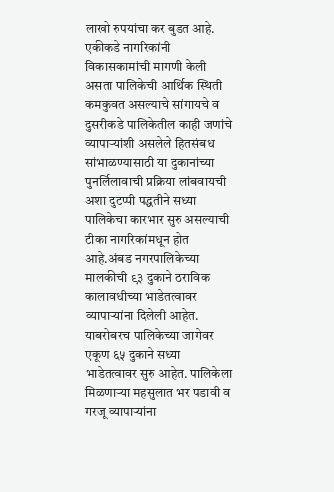लाखो रुपयांचा कर बुडत आहे. एकीकडे नागरिकांनी विकासकामांची मागणी केली असता पालिकेची आर्थिक स्थिती कमकुवत असल्याचे सांगायचे व दुसरीकडे पालिकेतील काही जणांचे व्यापाऱ्यांशी असलेले हितसंबध सांभाळण्यासाठी या दुकानांच्या पुनर्लिलावाची प्रक्रिया लांबवायची अशा दुटप्पी पद्धतीने सध्या पालिकेचा कारभार सुरु असल्याची टीका नागरिकांमधून होत आहे.अंबड नगरपालिकेच्या मालकीची ९३ दुकाने ठराविक कालावधीच्या भाडेतत्वावर व्यापाऱ्यांना दिलेली आहेत. याबरोबरच पालिकेच्या जागेवर एकूण ६५ दुकाने सध्या भाडेतत्वावर सुरु आहेत. पालिकेला मिळणाऱ्या महसुलात भर पडावी व गरजू व्यापाऱ्यांना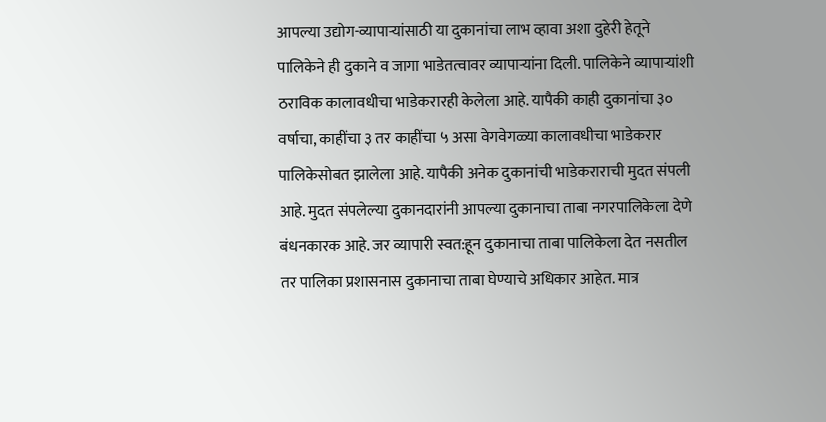आपल्या उद्योग-व्यापाऱ्यांसाठी या दुकानांचा लाभ व्हावा अशा दुहेरी हेतूने पालिकेने ही दुकाने व जागा भाडेतत्वावर व्यापाऱ्यांना दिली. पालिकेने व्यापाऱ्यांशी ठराविक कालावधीचा भाडेकरारही केलेला आहे. यापैकी काही दुकानांचा ३० वर्षाचा, काहींचा ३ तर काहींचा ५ असा वेगवेगळ्या कालावधीचा भाडेकरार पालिकेसोबत झालेला आहे. यापैकी अनेक दुकानांची भाडेकराराची मुदत संपली आहे. मुदत संपलेल्या दुकानदारांनी आपल्या दुकानाचा ताबा नगरपालिकेला देणे बंधनकारक आहे. जर व्यापारी स्वत:हून दुकानाचा ताबा पालिकेला देत नसतील तर पालिका प्रशासनास दुकानाचा ताबा घेण्याचे अधिकार आहेत. मात्र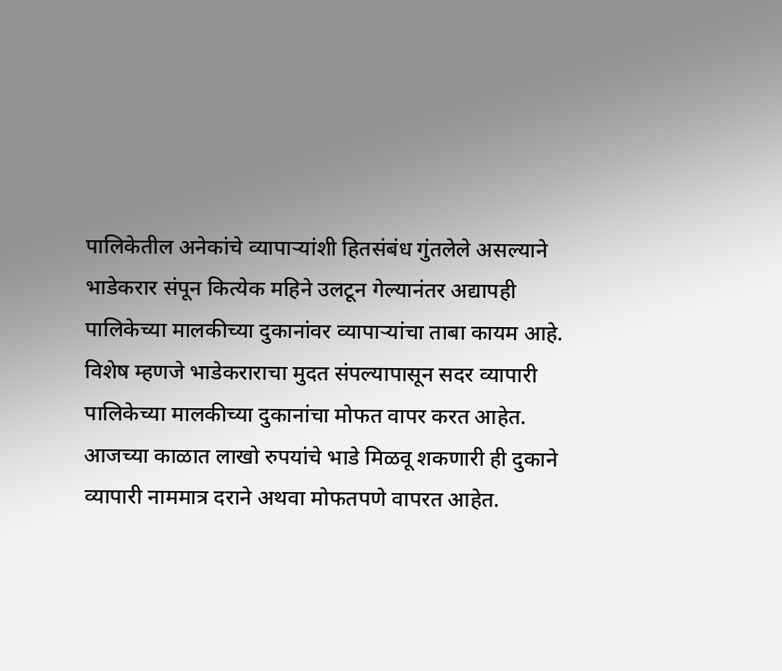पालिकेतील अनेकांचे व्यापाऱ्यांशी हितसंबंध गुंतलेले असल्याने भाडेकरार संपून कित्येक महिने उलटून गेल्यानंतर अद्यापही पालिकेच्या मालकीच्या दुकानांवर व्यापाऱ्यांचा ताबा कायम आहे. विशेष म्हणजे भाडेकराराचा मुदत संपल्यापासून सदर व्यापारी पालिकेच्या मालकीच्या दुकानांचा मोफत वापर करत आहेत. आजच्या काळात लाखो रुपयांचे भाडे मिळवू शकणारी ही दुकाने व्यापारी नाममात्र दराने अथवा मोफतपणे वापरत आहेत.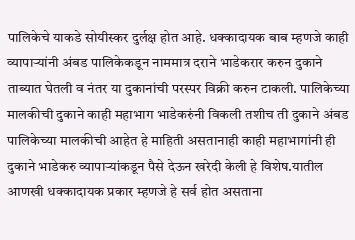पालिकेचे याकडे सोयीस्कर दुर्लक्ष होत आहे. धक्कादायक बाब म्हणजे काही व्यापाऱ्यांनी अंबड पालिकेकडून नाममात्र दराने भाडेकरार करुन दुकाने ताब्यात घेतली व नंतर या दुकानांची परस्पर विक्री करुन टाकली. पालिकेच्या मालकीची दुकाने काही महाभाग भाडेकरुंनी विकली तशीच ती दुकाने अंबड पालिकेच्या मालकीची आहेत हे माहिती असतानाही काही महाभागांनी ही दुकाने भाडेकरु व्यापाऱ्यांकडून पैसे देऊन खरेदी केली हे विशेष.यातील आणखी धक्कादायक प्रकार म्हणजे हे सर्व होत असताना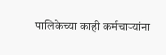पालिकेच्या काही कर्मचाऱ्यांना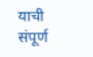याची संपूर्ण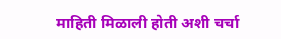माहिती मिळाली होती अशी चर्चा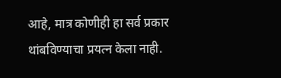आहे, मात्र कोणीही हा सर्व प्रकार थांबविण्याचा प्रयत्न केला नाही.